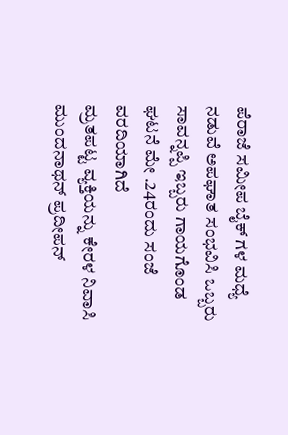ಪೆರಾಜೆ ಸಮೀಪ ಬೈಕ್ ಗಳ ಮಧ್ಯೆ ನಡುವೆ ಅಪಘಾತ ಸಂಭವಿಸಿ ಒಬ್ಬರು ಸಾವನ್ನಪ್ಪಿ ಇಬ್ಬರು ಗಾಯಗೊಂಡ ಘಟನೆ ಮೇ .24ರಂದು ಸಂಜೆ ವರದಿಯಾಗಿದೆ
ಮ್ರತಪಟ್ಟ ವ್ಯಕ್ತಿಯನ್ನು ಕೇರಳ ನಿವಾಸಿ ಮುಂದನಾಥನ್ ಪ್ರದೀಪನ್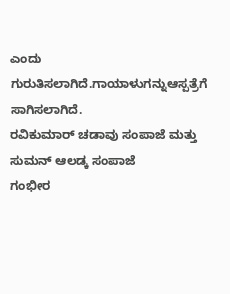ಎಂದು ಗುರುತಿಸಲಾಗಿದೆ.ಗಾಯಾಳುಗನ್ನುಆಸ್ಪತ್ರೆಗೆ ಸಾಗಿಸಲಾಗಿದೆ.
ರವಿಕುಮಾರ್ ಚಡಾವು ಸಂಪಾಜೆ ಮತ್ತು
ಸುಮನ್ ಆಲಡ್ಕ ಸಂಪಾಜೆ
ಗಂಭೀರ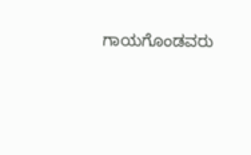ಗಾಯಗೊಂಡವರು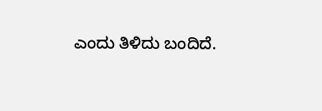ಎಂದು ತಿಳಿದು ಬಂದಿದೆ.